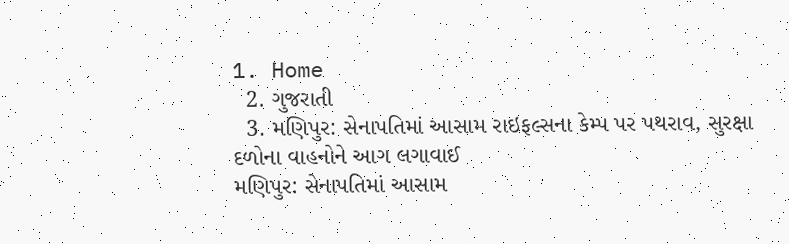1. Home
  2. ગુજરાતી
  3. મણિપુર: સેનાપતિમાં આસામ રાઇફલ્સના કેમ્પ પર પથરાવ, સુરક્ષા દળોના વાહનોને આગ લગાવાઈ
મણિપુર: સેનાપતિમાં આસામ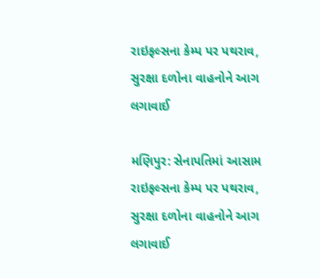રાઇફલ્સના કેમ્પ પર પથરાવ, સુરક્ષા દળોના વાહનોને આગ લગાવાઈ

મણિપુર: સેનાપતિમાં આસામ રાઇફલ્સના કેમ્પ પર પથરાવ, સુરક્ષા દળોના વાહનોને આગ લગાવાઈ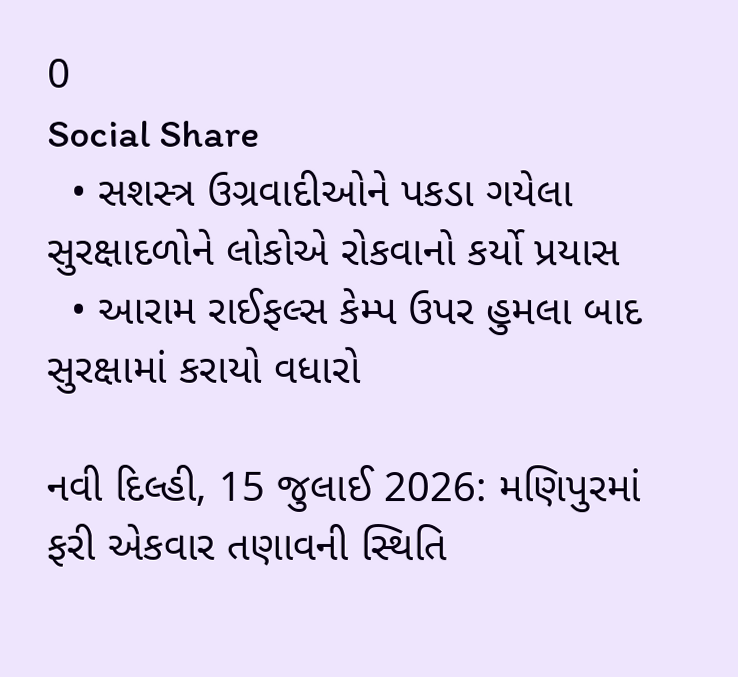0
Social Share
  • સશસ્ત્ર ઉગ્રવાદીઓને પકડા ગયેલા સુરક્ષાદળોને લોકોએ રોકવાનો કર્યો પ્રયાસ
  • આરામ રાઈફલ્સ કેમ્પ ઉપર હુમલા બાદ સુરક્ષામાં કરાયો વધારો

નવી દિલ્હી, 15 જુલાઈ 2026: મણિપુરમાં ફરી એકવાર તણાવની સ્થિતિ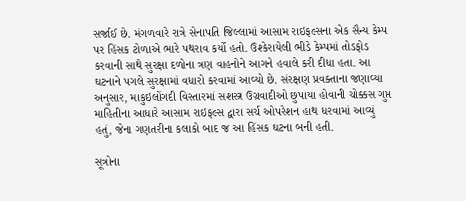સર્જાઈ છે. મંગળવારે રાત્રે સેનાપતિ જિલ્લામાં આસામ રાઇફલ્સના એક સૈન્ય કેમ્પ પર હિંસક ટોળાએ ભારે પથરાવ કર્યો હતો. ઉશ્કેરાયેલી ભીડે કેમ્પમાં તોડફોડ કરવાની સાથે સુરક્ષા દળોના ત્રણ વાહનોને આગને હવાલે કરી દીધા હતા. આ ઘટનાને પગલે સુરક્ષામાં વધારો કરવામાં આવ્યો છે. સંરક્ષણ પ્રવક્તાના જણાવ્યા અનુસાર, માકુઇલોંગદી વિસ્તારમાં સશસ્ત્ર ઉગ્રવાદીઓ છુપાયા હોવાની ચોક્કસ ગુપ્ત માહિતીના આધારે આસામ રાઇફલ્સ દ્વારા સર્ચ ઓપરેશન હાથ ધરવામાં આવ્યું હતું, જેના ગણતરીના કલાકો બાદ જ આ હિંસક ઘટના બની હતી.

સૂત્રોના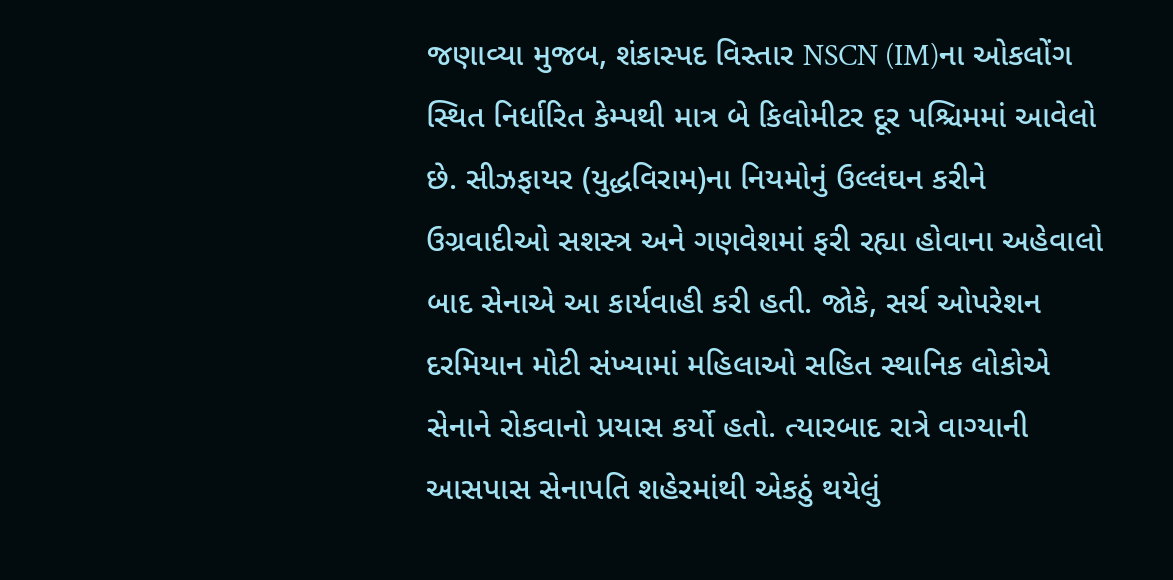જણાવ્યા મુજબ, શંકાસ્પદ વિસ્તાર NSCN (IM)ના ઓકલોંગ સ્થિત નિર્ધારિત કેમ્પથી માત્ર બે કિલોમીટર દૂર પશ્ચિમમાં આવેલો છે. સીઝફાયર (યુદ્ધવિરામ)ના નિયમોનું ઉલ્લંઘન કરીને ઉગ્રવાદીઓ સશસ્ત્ર અને ગણવેશમાં ફરી રહ્યા હોવાના અહેવાલો બાદ સેનાએ આ કાર્યવાહી કરી હતી. જોકે, સર્ચ ઓપરેશન દરમિયાન મોટી સંખ્યામાં મહિલાઓ સહિત સ્થાનિક લોકોએ સેનાને રોકવાનો પ્રયાસ કર્યો હતો. ત્યારબાદ રાત્રે વાગ્યાની આસપાસ સેનાપતિ શહેરમાંથી એકઠું થયેલું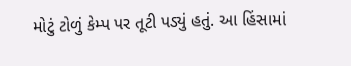મોટું ટોળું કેમ્પ પર તૂટી પડ્યું હતું. આ હિંસામાં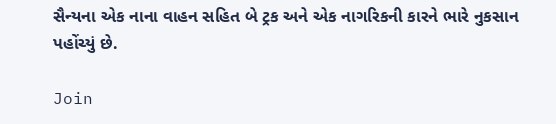સૈન્યના એક નાના વાહન સહિત બે ટ્રક અને એક નાગરિકની કારને ભારે નુકસાન પહોંચ્યું છે.

Join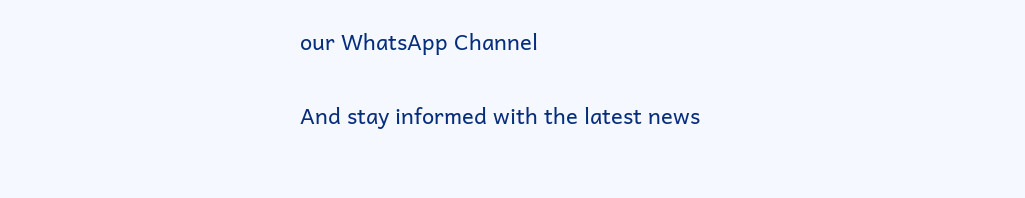our WhatsApp Channel

And stay informed with the latest news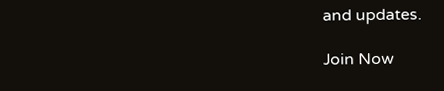and updates.

Join Now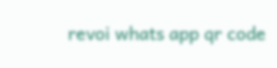revoi whats app qr code